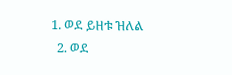1. ወደ ይዘቱ ዝለል
  2. ወደ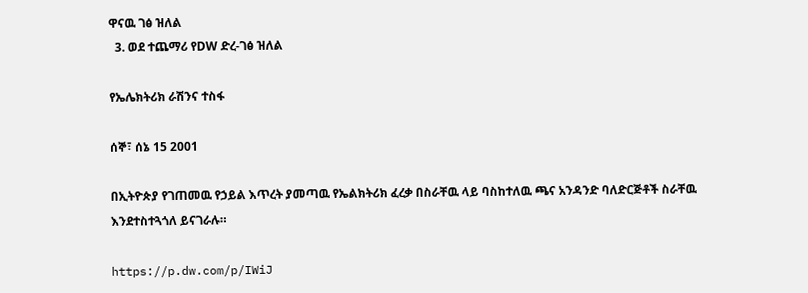ዋናዉ ገፅ ዝለል
  3. ወደ ተጨማሪ የDW ድረ-ገፅ ዝለል

የኤሌክትሪክ ራሽንና ተስፋ

ሰኞ፣ ሰኔ 15 2001

በኢትዮጵያ የገጠመዉ የኃይል እጥረት ያመጣዉ የኤልክትሪክ ፈረቃ በስራቸዉ ላይ ባስከተለዉ ጫና አንዳንድ ባለድርጅቶች ስራቸዉ እንደተስተጓጎለ ይናገራሉ።

https://p.dw.com/p/IWiJ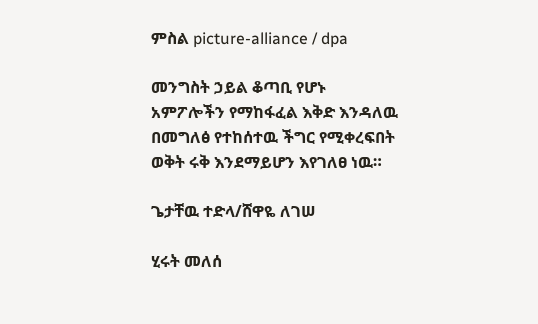ምስል picture-alliance / dpa

መንግስት ኃይል ቆጣቢ የሆኑ አምፖሎችን የማከፋፈል እቅድ እንዳለዉ በመግለፅ የተከሰተዉ ችግር የሚቀረፍበት ወቅት ሩቅ እንደማይሆን እየገለፀ ነዉ።

ጌታቸዉ ተድላ/ሸዋዬ ለገሠ

ሂሩት መለሰ